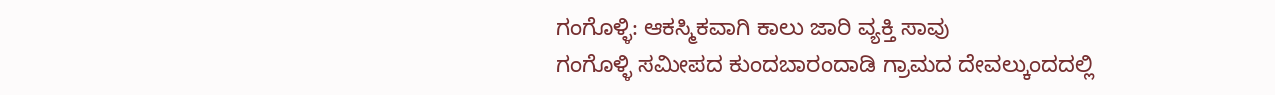ಗಂಗೊಳ್ಳಿ: ಆಕಸ್ಮಿಕವಾಗಿ ಕಾಲು ಜಾರಿ ವ್ಯಕ್ತಿ ಸಾವು
ಗಂಗೊಳ್ಳಿ ಸಮೀಪದ ಕುಂದಬಾರಂದಾಡಿ ಗ್ರಾಮದ ದೇವಲ್ಕುಂದದಲ್ಲಿ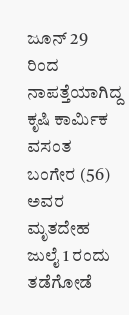ಜೂನ್ 29 ರಿಂದ ನಾಪತ್ತೆಯಾಗಿದ್ದ ಕೃಷಿ ಕಾರ್ಮಿಕ ವಸಂತ ಬಂಗೇರ (56) ಅವರ ಮೃತದೇಹ ಜುಲೈ 1 ರಂದು ತಡೆಗೋಡೆ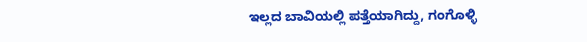ಇಲ್ಲದ ಬಾವಿಯಲ್ಲಿ ಪತ್ತೆಯಾಗಿದ್ದು, ಗಂಗೊಳ್ಳಿ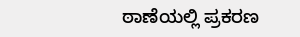ಠಾಣೆಯಲ್ಲಿ ಪ್ರಕರಣ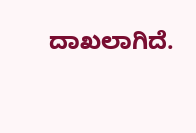ದಾಖಲಾಗಿದೆ.